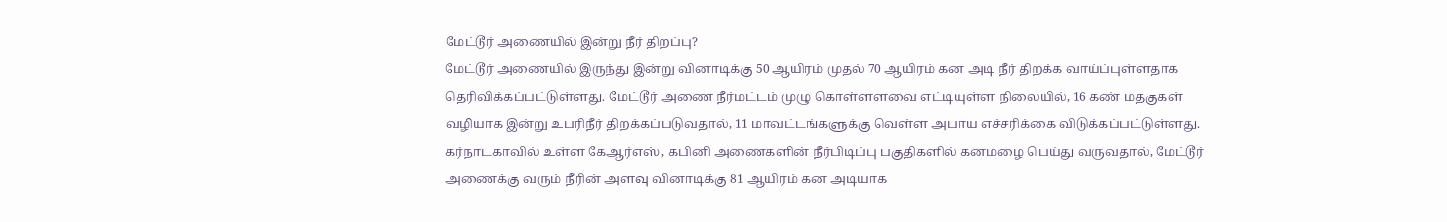மேட்டூர் அணையில் இன்று நீர் திறப்பு?
மேட்டூர் அணையில் இருந்து இன்று வினாடிக்கு 50 ஆயிரம் முதல் 70 ஆயிரம் கன அடி நீர் திறக்க வாய்ப்புள்ளதாக தெரிவிக்கப்பட்டுள்ளது. மேட்டூர் அணை நீர்மட்டம் முழு கொள்ளளவை எட்டியுள்ள நிலையில், 16 கண் மதகுகள் வழியாக இன்று உபரிநீர் திறக்கப்படுவதால், 11 மாவட்டங்களுக்கு வெள்ள அபாய எச்சரிக்கை விடுக்கப்பட்டுள்ளது.
கர்நாடகாவில் உள்ள கேஆர்எஸ், கபினி அணைகளின் நீர்பிடிப்பு பகுதிகளில் கனமழை பெய்து வருவதால், மேட்டூர் அணைக்கு வரும் நீரின் அளவு வினாடிக்கு 81 ஆயிரம் கன அடியாக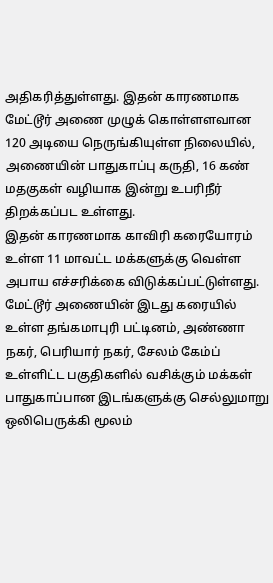அதிகரித்துள்ளது. இதன் காரணமாக மேட்டூர் அணை முழுக் கொள்ளளவான 120 அடியை நெருங்கியுள்ள நிலையில், அணையின் பாதுகாப்பு கருதி, 16 கண் மதகுகள் வழியாக இன்று உபரிநீர் திறக்கப்பட உள்ளது.
இதன் காரணமாக காவிரி கரையோரம் உள்ள 11 மாவட்ட மக்களுக்கு வெள்ள அபாய எச்சரிக்கை விடுக்கப்பட்டுள்ளது. மேட்டூர் அணையின் இடது கரையில் உள்ள தங்கமாபுரி பட்டினம், அண்ணா நகர், பெரியார் நகர், சேலம் கேம்ப் உள்ளிட்ட பகுதிகளில் வசிக்கும் மக்கள் பாதுகாப்பான இடங்களுக்கு செல்லுமாறு ஒலிபெருக்கி மூலம்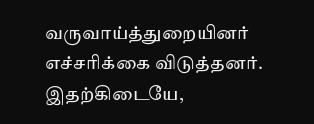வருவாய்த்துறையினர் எச்சரிக்கை விடுத்தனர்.
இதற்கிடையே,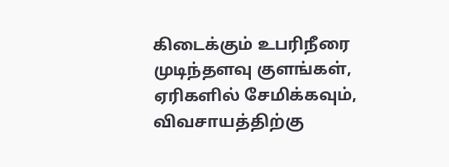கிடைக்கும் உபரிநீரை முடிந்தளவு குளங்கள், ஏரிகளில் சேமிக்கவும், விவசாயத்திற்கு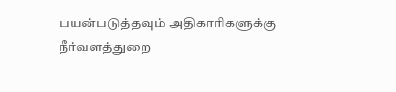பயன்படுத்தவும் அதிகாரிகளுக்கு நீர்வளத்துறை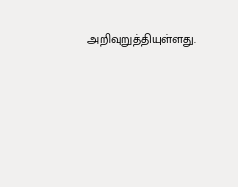அறிவுறுத்தியுள்ளது.